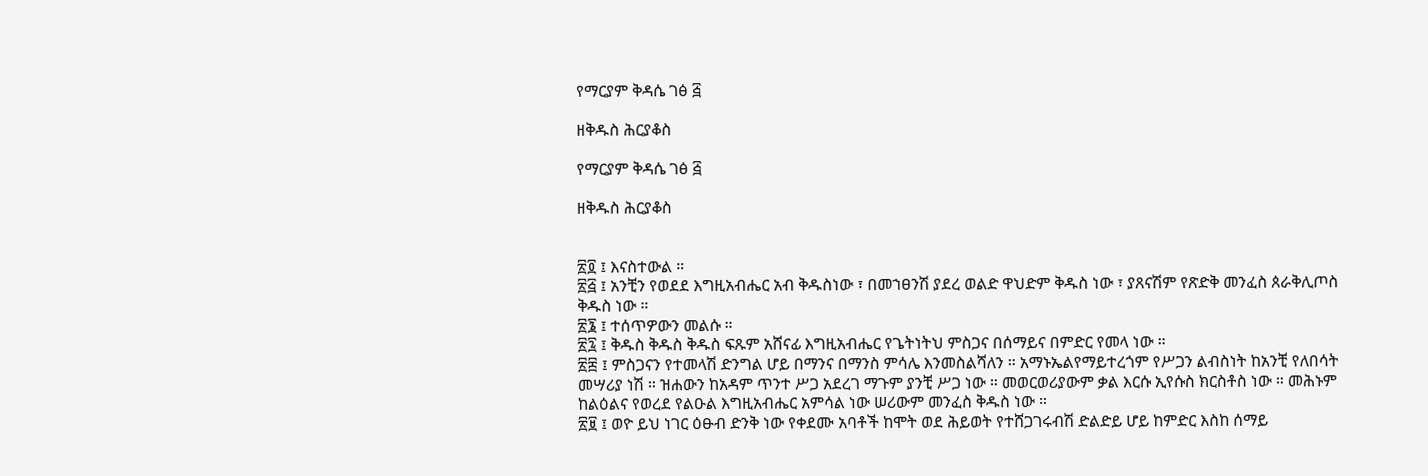የማርያም ቅዳሴ ገፅ ፭

ዘቅዱስ ሕርያቆስ

የማርያም ቅዳሴ ገፅ ፭

ዘቅዱስ ሕርያቆስ


፳፬ ፤ እናስተውል ።
፳፭ ፤ አንቺን የወደደ እግዚአብሔር አብ ቅዱስነው ፣ በመኀፀንሽ ያደረ ወልድ ዋህድም ቅዱስ ነው ፣ ያጸናሽም የጽድቅ መንፈስ ጰራቅሊጦስ ቅዱስ ነው ።
፳፮ ፤ ተሰጥዎውን መልሱ ።
፳፯ ፤ ቅዱስ ቅዱስ ቅዱስ ፍጹም አሸናፊ እግዚአብሔር የጌትነትህ ምስጋና በሰማይና በምድር የመላ ነው ።
፳፰ ፤ ምስጋናን የተመላሽ ድንግል ሆይ በማንና በማንስ ምሳሌ እንመስልሻለን ። አማኑኤልየማይተረጎም የሥጋን ልብስነት ከአንቺ የለበሳት መሣሪያ ነሽ ። ዝሐውን ከአዳም ጥንተ ሥጋ አደረገ ማጉም ያንቺ ሥጋ ነው ። መወርወሪያውም ቃል እርሱ ኢየሱስ ክርስቶስ ነው ። መሕኑም ከልዕልና የወረደ የልዑል እግዚአብሔር አምሳል ነው ሠሪውም መንፈስ ቅዱስ ነው ።
፳፱ ፤ ወዮ ይህ ነገር ዕፁብ ድንቅ ነው የቀደሙ አባቶች ከሞት ወደ ሕይወት የተሸጋገሩብሽ ድልድይ ሆይ ከምድር እስከ ሰማይ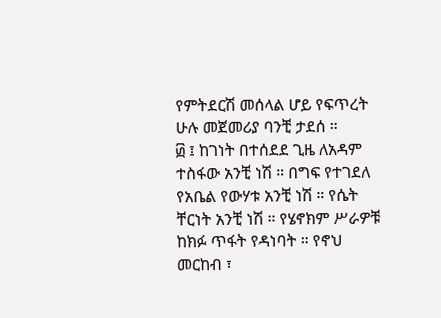የምትደርሽ መሰላል ሆይ የፍጥረት ሁሉ መጀመሪያ ባንቺ ታደሰ ።
፴ ፤ ከገነት በተሰደደ ጊዜ ለአዳም ተስፋው አንቺ ነሽ ። በግፍ የተገደለ የአቤል የውሃቱ አንቺ ነሽ ። የሴት ቸርነት አንቺ ነሽ ። የሄኖክም ሥራዎቹ ከክፉ ጥፋት የዳነባት ። የኖህ መርከብ ፣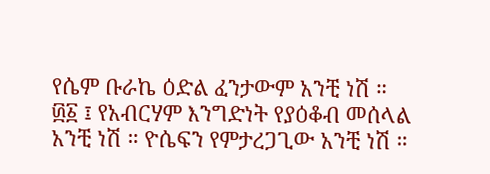የሴም ቡራኬ ዕድል ፈንታውም አንቺ ነሽ ።
፴፩ ፤ የአብርሃም እንግድነት የያዕቆብ መሰላል አንቺ ነሽ ። ዮሴፍን የምታረጋጊው አንቺ ነሽ ።